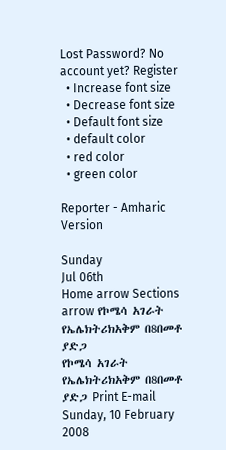Lost Password? No account yet? Register
  • Increase font size
  • Decrease font size
  • Default font size
  • default color
  • red color
  • green color

Reporter - Amharic Version

Sunday
Jul 06th
Home arrow Sections arrow የኮሜሳ አገራት የኤሌክትሪክአቅም በ8በመቶ ያድጋ
የኮሜሳ አገራት የኤሌክትሪክአቅም በ8በመቶ ያድጋ Print E-mail
Sunday, 10 February 2008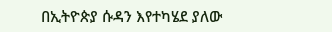በኢትዮጵያ ሱዳን እየተካሄደ ያለው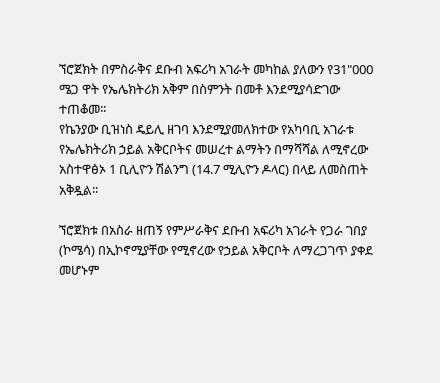ኘሮጀክት በምስራቅና ደቡብ አፍሪካ አገራት መካከል ያለውን የ31"000 ሜጋ ዋት የኤሌክትሪክ አቅም በስምንት በመቶ እንደሚያሳድገው ተጠቆመ፡፡
የኬንያው ቢዝነስ ዴይሊ ዘገባ እንደሚያመለክተው የአካባቢ አገራቱ የኤሌክትሪክ ኃይል አቅርቦትና መሠረተ ልማትን በማሻሻል ለሚኖረው አስተዋፅኦ 1 ቢሊዮን ሽልንግ (14.7 ሚሊዮን ዶላር) በላይ ለመስጠት አቅዷል፡፡

ኘሮጀክቱ በአስራ ዘጠኝ የምሥራቅና ደቡብ አፍሪካ አገራት የጋራ ገበያ (ኮሜሳ) በኢኮኖሚያቸው የሚኖረው የኃይል አቅርቦት ለማረጋገጥ ያቀደ መሆኑም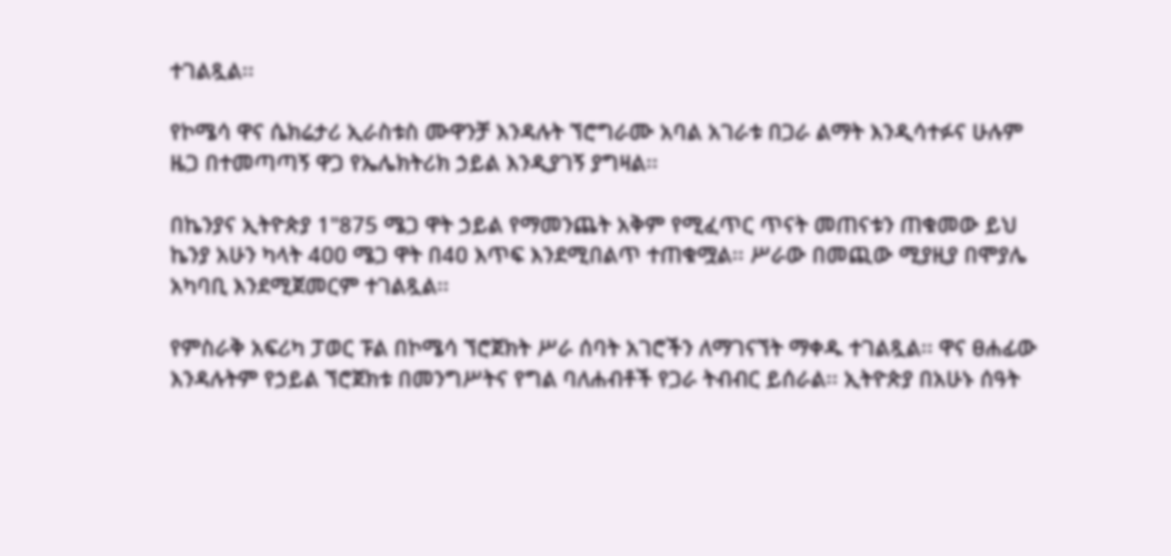ተገልጿል፡፡

የኮሜሳ ዋና ሴክሬታሪ ኢራስቱስ ሙዋንቻ እንዳሉት ኘሮግራሙ አባል አገራቱ በጋራ ልማት እንዲሳተፉና ሁሉም ዜጋ በተመጣጣኝ ዋጋ የኤሌክትሪክ ኃይል እንዲያገኝ ያግዛል፡፡

በኬንያና ኢትዮጵያ 1"875 ሜጋ ዋት ኃይል የማመንጨት አቅም የሚፈጥር ጥናት መጠናቱን ጠቁመው ይህ ኬንያ አሁን ካላት 4ዐዐ ሜጋ ዋት በ4ዐ እጥፍ እንደሚበልጥ ተጠቁሟል፡፡ ሥራው በመጪው ሚያዚያ በሞያሌ አካባቢ እንደሚጀመርም ተገልጿል፡፡

የምስራቅ አፍሪካ ፓወር ፑል በኮሜሳ ኘሮጀክት ሥራ ሰባት አገሮችን ለማገናኘት ማቀዱ ተገልጿል፡፡ ዋና ፀሐፊው እንዳሉትም የኃይል ኘሮጀክቱ በመንግሥትና የግል ባለሐብቶች የጋራ ትብብር ይሰራል፡፡ ኢትዮጵያ በአሁኑ ሰዓት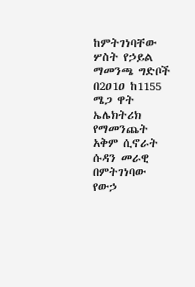ከምትገነባቸው ሦስት የኃይል ማመንጫ ግድቦች በ2ዐ1ዐ ከ1155 ሜጋ ዋት ኤሌክትሪክ የማመንጨት አቅም ሲኖራት ሱዳን መራዊ በምትገነባው የውኃ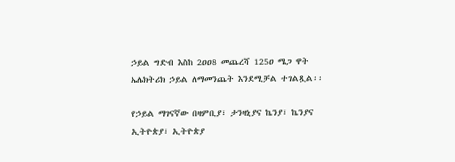ኃይል ግድብ እስከ 2ዐዐ8 መጨረሻ 125ዐ ሜጋ ዋት ኤሌክትሪክ ኃይል ለማመንጨት እንደሚቻል ተገልጿል፡፡

የኃይል ማገናኛው በዛምቢያ፣ ታንዛኒያና ኬንያ፣ ኬንያና ኢትዮጵያ፣ ኢትዮጵያ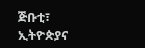ጅቡቲ፣ ኢትዮጵያና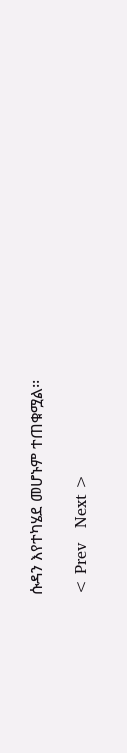ሱዳን እየተካሄደ መሆኑም ተጠቁሟል፡፡

< Prev   Next >